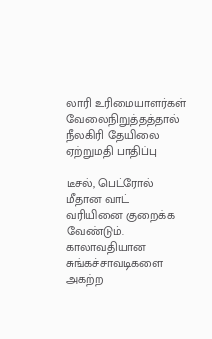லாரி உரிமையாளர்கள் வேலைநிறுத்தத்தால் நீலகிரி தேயிலை ஏற்றுமதி பாதிப்பு

டீசல், பெட்ரோல் மீதான வாட் வரியினை குறைக்க வேண்டும். காலாவதியான சுங்கச்சாவடிகளை அகற்ற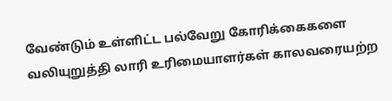வேண்டும் உள்ளிட்ட பல்வேறு கோரிக்கைகளை வலியுறுத்தி லாரி உரிமையாளர்கள் காலவரையற்ற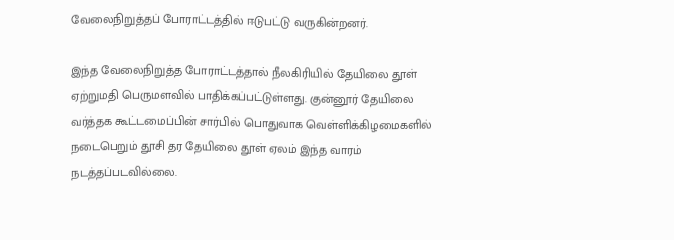வேலைநிறுத்தப் போராட்டத்தில் ஈடுபட்டு வருகின்றனர்.

இந்த வேலைநிறுத்த போராட்டத்தால் நீலகிரியில் தேயிலை தூள் ஏற்றுமதி பெருமளவில் பாதிக்கப்பட்டுள்ளது. குன்னூர் தேயிலை வர்த்தக கூட்டமைப்பின் சார்பில் பொதுவாக வெள்ளிக்கிழமைகளில் நடைபெறும் தூசி தர தேயிலை தூள் ஏலம் இந்த வாரம் நடத்தப்படவில்லை.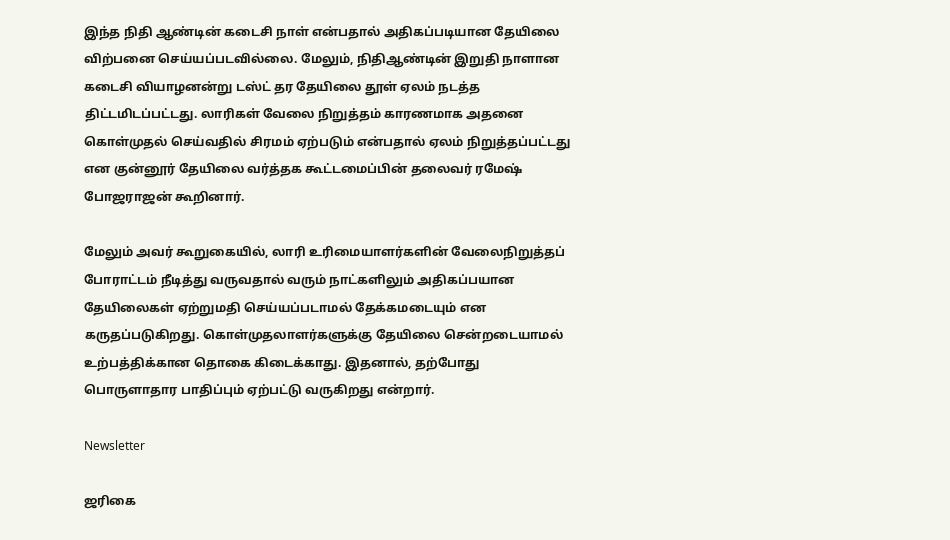இந்த நிதி ஆண்டின் கடைசி நாள் என்பதால் அதிகப்படியான தேயிலை விற்பனை செய்யப்படவில்லை. மேலும், நிதிஆண்டின் இறுதி நாளான கடைசி வியாழனன்று டஸ்ட் தர தேயிலை தூள் ஏலம் நடத்த திட்டமிடப்பட்டது. லாரிகள் வேலை நிறுத்தம் காரணமாக அதனை கொள்முதல் செய்வதில் சிரமம் ஏற்படும் என்பதால் ஏலம் நிறுத்தப்பட்டது என குன்னூர் தேயிலை வர்த்தக கூட்டமைப்பின் தலைவர் ரமேஷ் போஜராஜன் கூறினார்.

மேலும் அவர் கூறுகையில், லாரி உரிமையாளர்களின் வேலைநிறுத்தப் போராட்டம் நீடித்து வருவதால் வரும் நாட்களிலும் அதிகப்பயான தேயிலைகள் ஏற்றுமதி செய்யப்படாமல் தேக்கமடையும் என கருதப்படுகிறது. கொள்முதலாளர்களுக்கு தேயிலை சென்றடையாமல் உற்பத்திக்கான தொகை கிடைக்காது. இதனால், தற்போது பொருளாதார பாதிப்பும் ஏற்பட்டு வருகிறது என்றார்.

Newsletter

ஜரிகை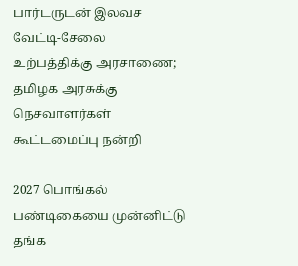பார்டருடன் இலவச வேட்டி-சேலை உற்பத்திக்கு அரசாணை; தமிழக அரசுக்கு நெசவாளர்கள் கூட்டமைப்பு நன்றி

2027 பொங்கல் பண்டிகையை முன்னிட்டு தங்க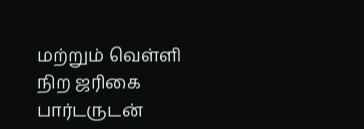மற்றும் வெள்ளி நிற ஜரிகை பார்டருடன்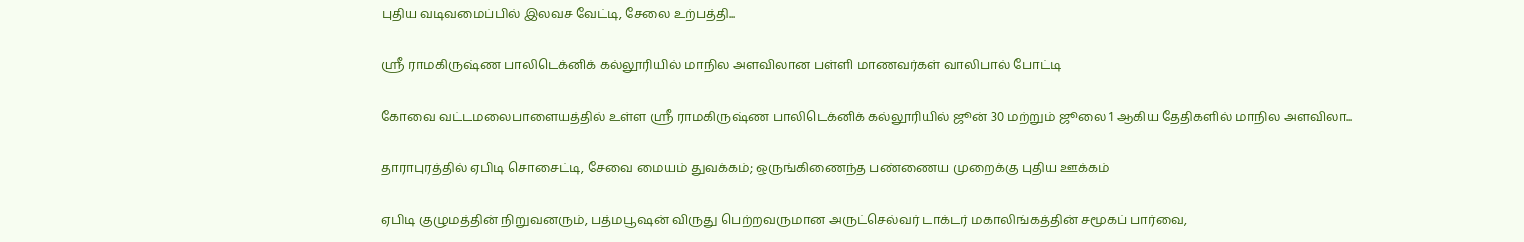புதிய வடிவமைப்பில் இலவச வேட்டி, சேலை உற்பத்தி...

ஸ்ரீ ராமகிருஷ்ண பாலிடெக்னிக் கல்லூரியில் மாநில அளவிலான பள்ளி மாணவர்கள் வாலிபால் போட்டி

கோவை வட்டமலைபாளையத்தில் உள்ள ஸ்ரீ ராமகிருஷ்ண பாலிடெக்னிக் கல்லூரியில் ஜூன் 30 மற்றும் ஜூலை 1 ஆகிய தேதிகளில் மாநில அளவிலா...

தாராபுரத்தில் ஏபிடி சொசைட்டி, சேவை மையம் துவக்கம்; ஒருங்கிணைந்த பண்ணைய முறைக்கு புதிய ஊக்கம்

ஏபிடி குழுமத்தின் நிறுவனரும், பத்மபூஷன் விருது பெற்றவருமான அருட்செல்வர் டாக்டர் மகாலிங்கத்தின் சமூகப் பார்வை,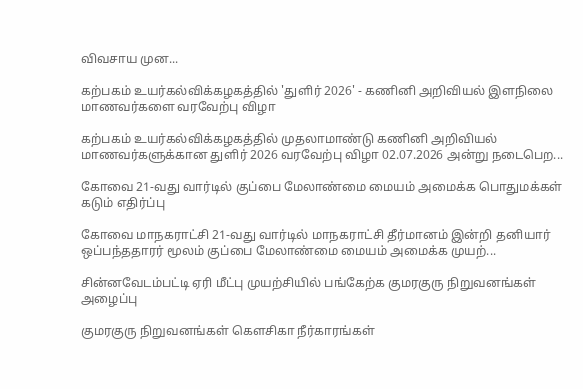விவசாய முன...

கற்பகம் உயர்கல்விக்கழகத்தில் 'துளிர் 2026' - கணினி அறிவியல் இளநிலை மாணவர்களை வரவேற்பு விழா

கற்பகம் உயர்கல்விக்கழகத்தில் முதலாமாண்டு கணினி அறிவியல் மாணவர்களுக்கான துளிர் 2026 வரவேற்பு விழா 02.07.2026 அன்று நடைபெற...

கோவை 21-வது வார்டில் குப்பை மேலாண்மை மையம் அமைக்க பொதுமக்கள் கடும் எதிர்ப்பு

கோவை மாநகராட்சி 21-வது வார்டில் மாநகராட்சி தீர்மானம் இன்றி தனியார் ஒப்பந்ததாரர் மூலம் குப்பை மேலாண்மை மையம் அமைக்க முயற்...

சின்னவேடம்பட்டி ஏரி மீட்பு முயற்சியில் பங்கேற்க குமரகுரு நிறுவனங்கள் அழைப்பு

குமரகுரு நிறுவனங்கள் கெளசிகா நீர்காரங்கள்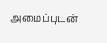அமைப்புடன்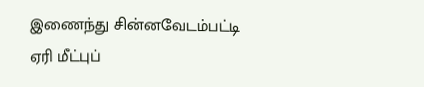இணைந்து சின்னவேடம்பட்டி ஏரி மீட்புப்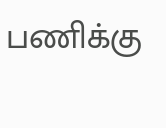பணிக்கு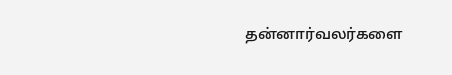தன்னார்வலர்களை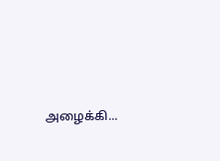அழைக்கி...